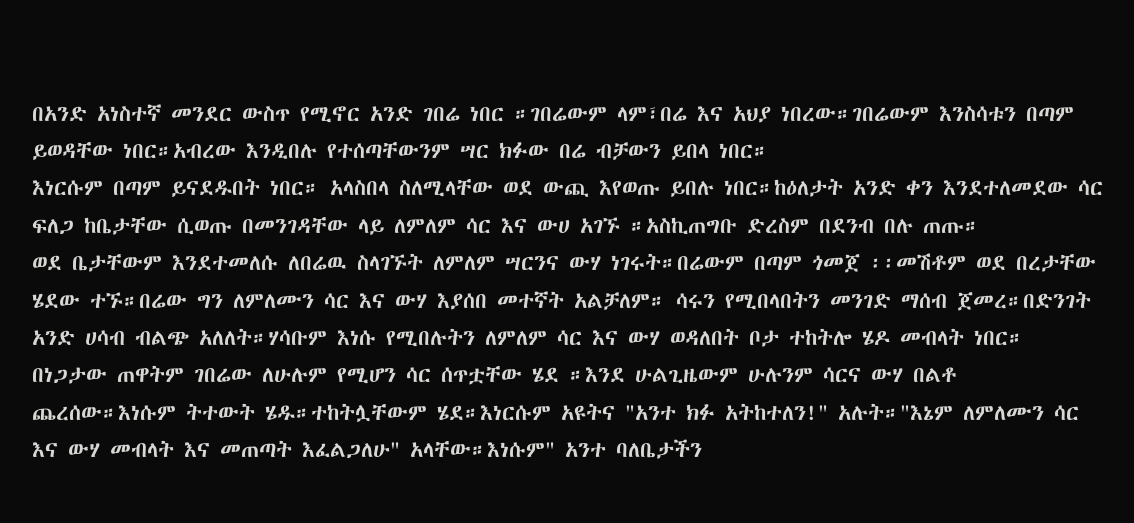በአንድ አነስተኛ መንደር ውስጥ የሚኖር አንድ ገበሬ ነበር ።ገበሬውም ላም፣በሬ እና አህያ ነበረው።ገበሬውም እንስሳቱን በጣም ይወዳቸው ነበር።አብረው እንዲበሉ የተሰጣቸውንም ሣር ክፉው በሬ ብቻውን ይበላ ነበር።
እነርሱም በጣም ይናደዱበት ነበር። አላስበላ ስለሚላቸው ወደ ውጪ እየወጡ ይበሉ ነበር።ከዕለታት አንድ ቀን እንደተለመደው ሳር ፍለጋ ከቤታቸው ሲወጡ በመንገዳቸው ላይ ለምለም ሳር እና ውሀ አገኙ ።አስኪጠግቡ ድረስም በደንብ በሉ ጠጡ።
ወደ ቤታቸውም እንደተመለሱ ለበሬዉ ስላገኙት ለምለም ሣርንና ውሃ ነገሩት።በሬውም በጣም ጎመጀ ፡፡መሽቶም ወደ በረታቸው ሄደው ተኙ።በሬው ግን ለምለሙን ሳር እና ውሃ እያሰበ መተኛት አልቻለም። ሳሩን የሚበላበትን መንገድ ማሰብ ጀመረ።በድንገት አንድ ሀሳብ ብልጭ አለለት።ሃሳቡም እነሱ የሚበሉትን ለምለም ሳር እና ውሃ ወዳለበት ቦታ ተከትሎ ሄዶ መብላት ነበር።
በነጋታው ጠዋትም ገበሬው ለሁሉም የሚሆን ሳር ሰጥቷቸው ሄደ ።እንደ ሁልጊዜውም ሁሉንም ሳርና ውሃ በልቶ ጨረሰው።እነሱም ትተውት ሄዱ።ተከትሏቸውም ሄደ።እነርሱም አዩትና "አንተ ክፉ አትከተለን!" አሉት።"እኔም ለምለሙን ሳር እና ውሃ መብላት እና መጠጣት እፈልጋለሁ" አላቸው።እነሱም" አንተ ባለቤታችን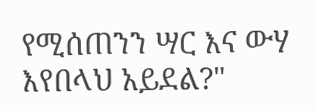የሚሰጠንን ሣር እና ውሃ እየበላህ አይደል?"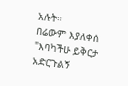አሉት።
በሬውም እያለቀሰ "እባካችሁ ይቅርታ አድርጉልኝ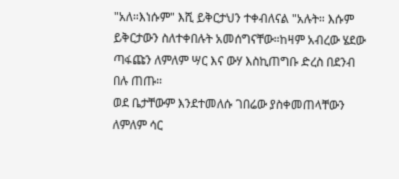"አለ።እነሱም" እሺ ይቅርታህን ተቀብለናል "አሉት። እሱም ይቅርታውን ስለተቀበሉት አመሰግናቸው።ከዛም አብረው ሄደው ጣፋጩን ለምለም ሣር እና ውሃ እስኪጠግቡ ድረስ በደንብ በሉ ጠጡ።
ወደ ቤታቸውም እንደተመለሱ ገበሬው ያስቀመጠላቸውን ለምለም ሳር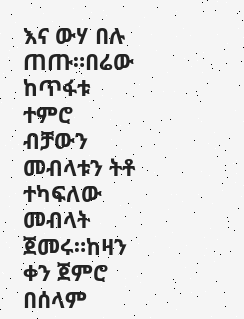እና ውሃ በሉ ጠጡ።በሬው ከጥፋቱ ተምሮ ብቻውን መብላቱን ትቶ ተካፍለው መብላት ጀመሩ።ከዛን ቀን ጀምሮ በሰላም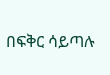በፍቅር ሳይጣሉ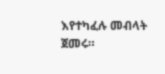እየተካፈሉ መብላት ጀመሩ።